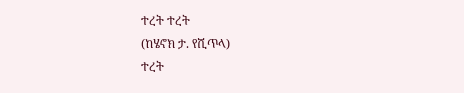ተረት ተረት
(ከሄኖክ ታ. የሺጥላ)
ተረት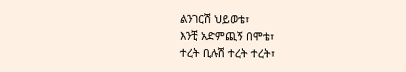ልንገርሽ ህይወቴ፣
እንቺ አድምጪኝ በሞቴ፣
ተረት ቢሉሽ ተረት ተረት፣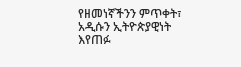የዘመነኛችንን ምጥቀት፣
አዲሱን ኢትዮጵያዊነት
እየጠፉ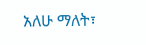አለሁ ማለት፣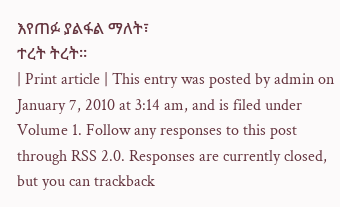እየጠፉ ያልፋል ማለት፣
ተረት ትረት።
| Print article | This entry was posted by admin on January 7, 2010 at 3:14 am, and is filed under Volume 1. Follow any responses to this post through RSS 2.0. Responses are currently closed, but you can trackback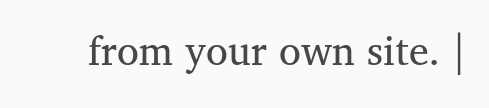from your own site. |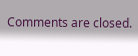Comments are closed.